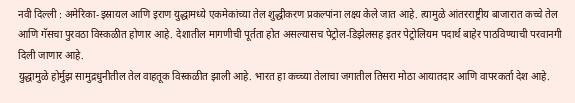नवी दिल्ली : अमेरिका-इस्रायल आणि इराण युद्धामध्ये एकमेकांच्या तेल शुद्धीकरण प्रकल्पांना लक्ष्य केले जात आहे. त्यामुळे आंतरराष्ट्रीय बाजारात कच्चे तेल आणि गॅसचा पुरवठा विस्कळीत होणार आहे. देशातील मागणीची पूर्तता होत असल्यासच पेट्रोल-डिझेलसह इतर पेट्रोलियम पदार्थ बाहेर पाठविण्याची परवानगी दिली जाणार आहे.
युद्धामुळे होर्मुझ सामुद्रधुनीतील तेल वाहतूक विस्कळीत झाली आहे. भारत हा कच्च्या तेलाचा जगातील तिसरा मोठा आयातदार आणि वापरकर्ता देश आहे.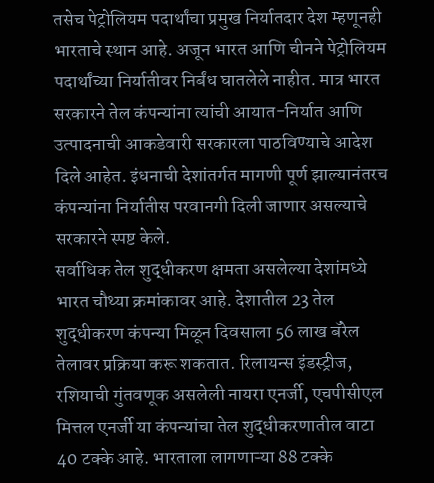तसेच पेट्रोलियम पदार्थांचा प्रमुख निर्यातदार देश म्हणूनही भारताचे स्थान आहे. अजून भारत आणि चीनने पेट्रोलियम पदार्थांच्या निर्यातीवर निर्बंध घातलेले नाहीत. मात्र भारत सरकारने तेल कंपन्यांना त्यांची आयात-निर्यात आणि उत्पादनाची आकडेवारी सरकारला पाठविण्याचे आदेश दिले आहेत. इंधनाची देशांतर्गत मागणी पूर्ण झाल्यानंतरच कंपन्यांना निर्यातीस परवानगी दिली जाणार असल्याचे सरकारने स्पष्ट केले.
सर्वाधिक तेल शुद्धीकरण क्षमता असलेल्या देशांमध्ये भारत चौथ्या क्रमांकावर आहे. देशातील 23 तेल शुद्धीकरण कंपन्या मिळून दिवसाला 56 लाख बॅरेल तेलावर प्रक्रिया करू शकतात. रिलायन्स इंडस्ट्रीज, रशियाची गुंतवणूक असलेली नायरा एनर्जी, एचपीसीएल मित्तल एनर्जी या कंपन्यांचा तेल शुद्धीकरणातील वाटा 40 टक्के आहे. भारताला लागणाऱ्या 88 टक्के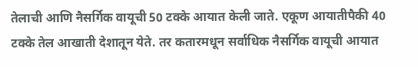तेलाची आणि नैसर्गिक वायूची 50 टक्के आयात केली जाते. एकूण आयातीपैकी 40 टक्के तेल आखाती देशातून येते. तर कतारमधून सर्वाधिक नैसर्गिक वायूची आयात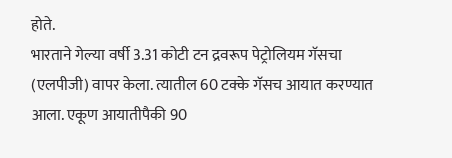होते.
भारताने गेल्या वर्षी 3.31 कोटी टन द्रवरूप पेट्रोलियम गॅसचा (एलपीजी) वापर केला. त्यातील 60 टक्के गॅसच आयात करण्यात आला. एकूण आयातीपैकी 90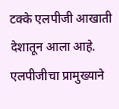टक्के एलपीजी आखाती देशातून आला आहे. एलपीजीचा प्रामुख्याने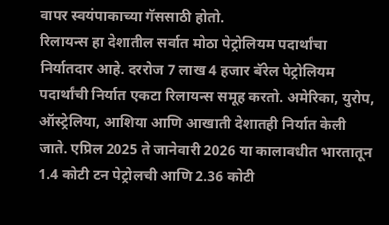वापर स्वयंपाकाच्या गॅससाठी होतो.
रिलायन्स हा देशातील सर्वात मोठा पेट्रोलियम पदार्थांचा निर्यातदार आहे. दररोज 7 लाख 4 हजार बॅरेल पेट्रोलियम पदार्थांची निर्यात एकटा रिलायन्स समूह करतो. अमेरिका, युरोप, ऑस्ट्रेलिया, आशिया आणि आखाती देशातही निर्यात केली जाते. एप्रिल 2025 ते जानेवारी 2026 या कालावधीत भारतातून 1.4 कोटी टन पेट्रोलची आणि 2.36 कोटी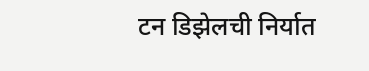टन डिझेलची निर्यात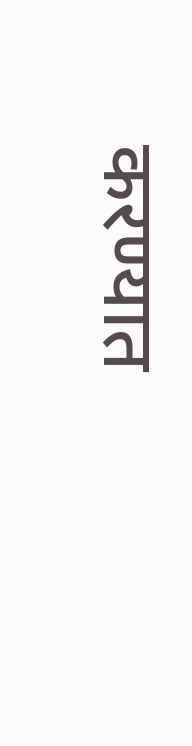करण्यात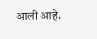आली आहे.